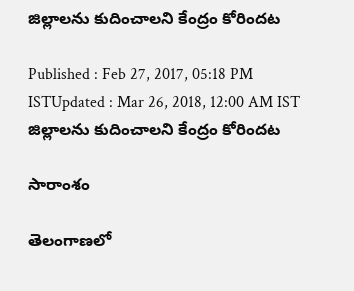జిల్లాలను కుదించాలని కేంద్రం కోరిందట

Published : Feb 27, 2017, 05:18 PM ISTUpdated : Mar 26, 2018, 12:00 AM IST
జిల్లాలను కుదించాలని కేంద్రం కోరిందట

సారాంశం

తెలంగాణలో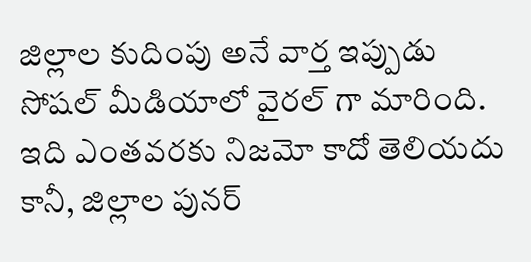జిల్లాల కుదింపు అనే వార్త ఇప్పుడు సోషల్ మీడియాలో వైరల్ గా మారింది. ఇది ఎంతవరకు నిజమో కాదో తెలియదు కానీ, జిల్లాల పునర్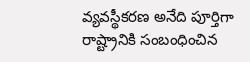వ్యవస్థీకరణ అనేది పూర్తిగా రాష్ట్రానికి సంబంధించిన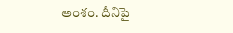అంశం. దీనిపై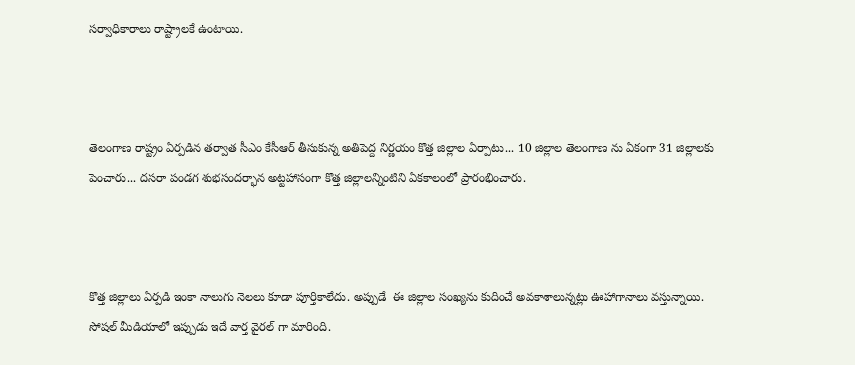సర్వాధికారాలు రాష్ట్రాలకే ఉంటాయి.



తెలంగాణ రాష్ట్రం ఏర్పడిన తర్వాత సీఎం కేసీఆర్ తీసుకున్న అతిపెద్ద నిర్ణయం కొత్త జిల్లాల ఏర్పాటు... 10 జిల్లాల తెలంగాణ ను ఏకంగా 31 జిల్లాలకు పెంచారు... దసరా పండగ శుభసందర్భాన అట్టహాసంగా కొత్త జిల్లాలన్నింటిని ఏకకాలంలో ప్రారంభించారు.



కొత్త జిల్లాలు ఏర్పడి ఇంకా నాలుగు నెలలు కూడా పూర్తికాలేదు. అప్పుడే  ఈ జిల్లాల సంఖ్యను కుదించే అవకాశాలున్నట్లు ఊహాగానాలు వస్తున్నాయి. సోషల్ మీడియాలో ఇప్పుడు ఇదే వార్త వైరల్ గా మారింది.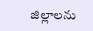జిల్లాలను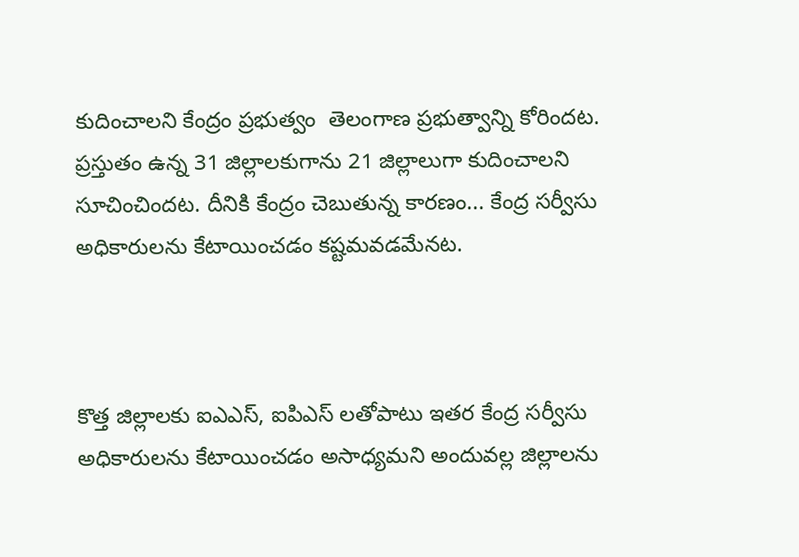కుదించాలని కేంద్రం ప్రభుత్వం  తెలంగాణ ప్రభుత్వాన్ని కోరిందట. ప్రస్తుతం ఉన్న 31 జిల్లాలకుగాను 21 జిల్లాలుగా కుదించాలని సూచించిందట. దీనికి కేంద్రం చెబుతున్న కారణం... కేంద్ర సర్వీసు అధికారులను కేటాయించడం కష్టమవడమేనట.



కొత్త జిల్లాలకు ఐఎఎస్, ఐపిఎస్ లతోపాటు ఇతర కేంద్ర సర్వీసు అధికారులను కేటాయించడం అసాధ్యమని అందువల్ల జిల్లాలను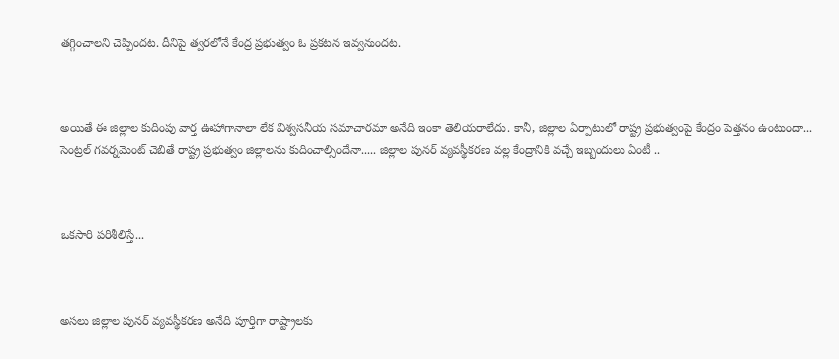తగ్గించాలని చెప్పిందట. దీనిపై త్వరలోనే కేంద్ర ప్రభుత్వం ఓ ప్రకటన ఇవ్వనుందట.



అయితే ఈ జిల్లాల కుదింపు వార్త ఊహాగానాలా లేక విశ్వసనీయ సమాచారమా అనేది ఇంకా తెలియరాలేదు. కానీ, జిల్లాల ఏర్పాటులో రాష్ట్ర ప్రభుత్వంపై కేంద్రం పెత్తనం ఉంటుందా...  సెంట్రల్ గవర్నమెంట్ చెబితే రాష్ట్ర ప్రభుత్వం జిల్లాలను కుదించాల్సిందేనా..... జిల్లాల పునర్ వ్యవస్థీకరణ వల్ల కేంద్రానికి వచ్చే ఇబ్బందులు ఏంటీ ..



ఒకసారి పరిశీలిస్తే...



అసలు జిల్లాల పునర్ వ్యవస్థీకరణ అనేది పూర్తిగా రాష్ట్రాలకు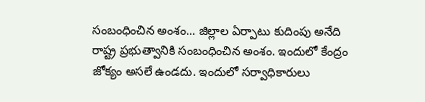సంబంధించిన అంశం... జిల్లాల ఏర్పాటు కుదింపు అనేది రాష్ట్ర ప్రభుత్వానికి సంబంధించిన అంశం. ఇందులో కేంద్రం జోక్యం అసలే ఉండదు. ఇందులో సర్వాధికారులు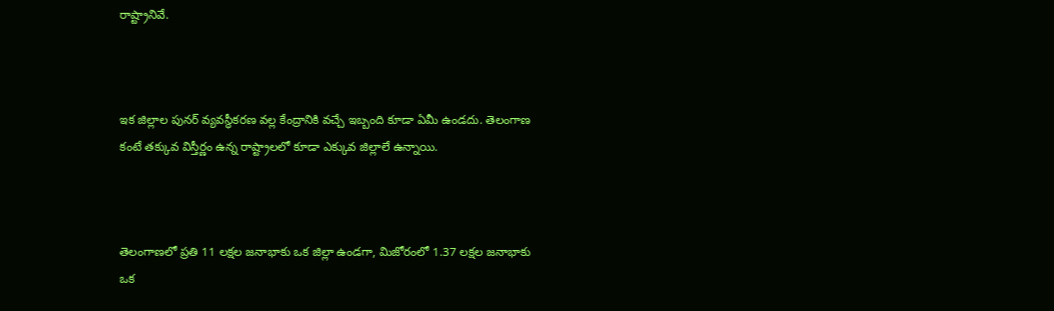రాష్ట్రానివే.



ఇక జిల్లాల పునర్ వ్యవస్థీకరణ వల్ల కేంద్రానికి వచ్చే ఇబ్బంది కూడా ఏమీ ఉండదు. తెలంగాణ కంటే తక్కువ విస్తీర్ణం ఉన్న రాష్ట్రాలలో కూడా ఎక్కువ జిల్లాలే ఉన్నాయి.



తెలంగాణలో ప్రతి 11 లక్షల జనాభాకు ఒక జిల్లా ఉండగా, మిజోరంలో 1.37 లక్షల జనాభాకు ఒక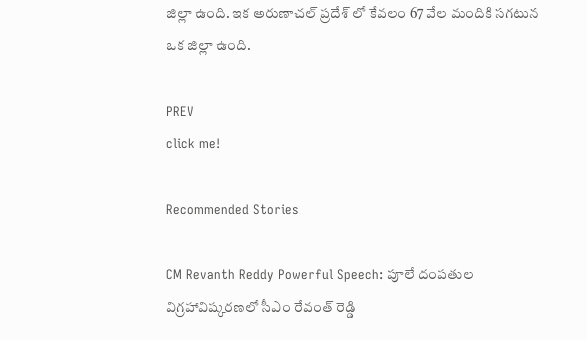జిల్లా ఉంది. ఇక అరుణాచల్ ప్రదేశ్ లో కేవలం 67 వేల మందికి సగటున ఒక జిల్లా ఉంది.

PREV
click me!

Recommended Stories

CM Revanth Reddy Powerful Speech: పూలే దంపతుల విగ్రహావిష్కరణలో సీఎం రేవంత్ రెడ్డి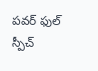పవర్ ఫుల్ స్పీచ్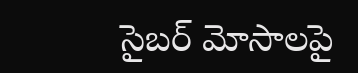సైబర్ మోసాలపై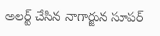అలర్ట్ చేసిన నాగార్జున సూపర్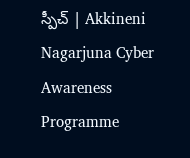స్పీచ్ | Akkineni Nagarjuna Cyber Awareness Programme